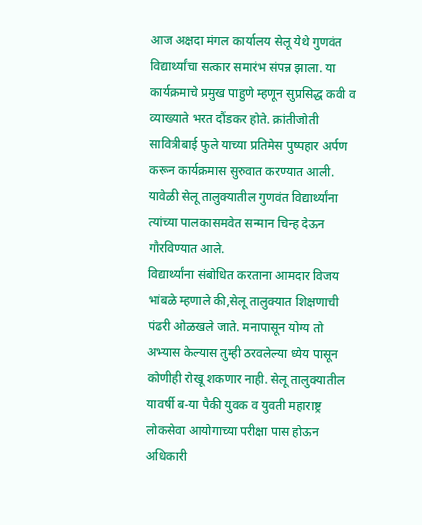आज अक्षदा मंगल कार्यालय सेलू येथे गुणवंत विद्यार्थ्यांचा सत्कार समारंभ संपन्न झाला. या कार्यक्रमाचे प्रमुख पाहुणे म्हणून सुप्रसिद्ध कवी व व्याख्याते भरत दौंडकर होते. क्रांतीजोती सावित्रीबाई फुले याच्या प्रतिमेस पुष्पहार अर्पण करून कार्यक्रमास सुरुवात करण्यात आली. यावेळी सेलू तालुक्यातील गुणवंत विद्यार्थ्यांना त्यांच्या पालकासमवेत सन्मान चिन्ह देऊन गौरविण्यात आले.
विद्यार्थ्यांना संबोधित करताना आमदार विजय भांबळे म्हणाले की,सेलू तालुक्यात शिक्षणाची पंढरी ओळखले जाते. मनापासून योग्य तो अभ्यास केल्यास तुम्ही ठरवलेल्या ध्येय पासून कोणीही रोखू शकणार नाही. सेलू तालुक्यातील यावर्षी ब-या पैकी युवक व युवती महाराष्ट्र लोकसेवा आयोगाच्या परीक्षा पास होऊन अधिकारी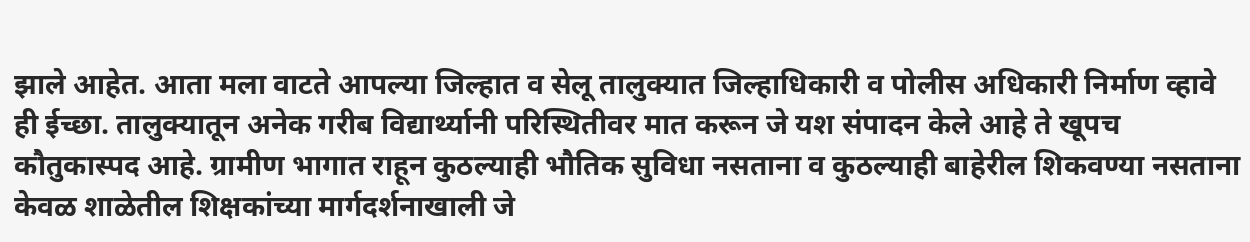झाले आहेत. आता मला वाटते आपल्या जिल्हात व सेलू तालुक्यात जिल्हाधिकारी व पोलीस अधिकारी निर्माण व्हावे ही ईच्छा. तालुक्यातून अनेक गरीब विद्यार्थ्यानी परिस्थितीवर मात करून जे यश संपादन केले आहे ते खूपच कौतुकास्पद आहे. ग्रामीण भागात राहून कुठल्याही भौतिक सुविधा नसताना व कुठल्याही बाहेरील शिकवण्या नसताना केवळ शाळेतील शिक्षकांच्या मार्गदर्शनाखाली जे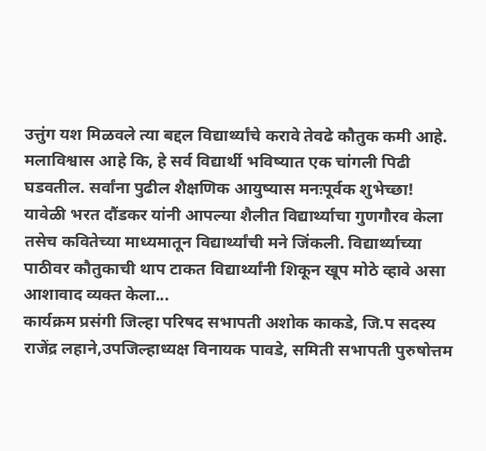उत्तुंग यश मिळवले त्या बद्दल विद्यार्थ्यांचे करावे तेवढे कौतुक कमी आहे. मलाविश्वास आहे कि, हे सर्व विद्यार्थी भविष्यात एक चांगली पिढी घडवतील. सर्वांना पुढील शैक्षणिक आयुष्यास मनःपूर्वक शुभेच्छा!
यावेळी भरत दौंडकर यांनी आपल्या शैलीत विद्यार्थ्याचा गुणगौरव केला तसेच कवितेच्या माध्यमातून विद्यार्थ्यांची मने जिंकली. विद्यार्थ्याच्या पाठीवर कौतुकाची थाप टाकत विद्यार्थ्यांनी शिकून खूप मोठे व्हावे असा आशावाद व्यक्त केला...
कार्यक्रम प्रसंगी जिल्हा परिषद सभापती अशोक काकडे, जि.प सदस्य राजेंद्र लहाने,उपजिल्हाध्यक्ष विनायक पावडे, समिती सभापती पुरुषोत्तम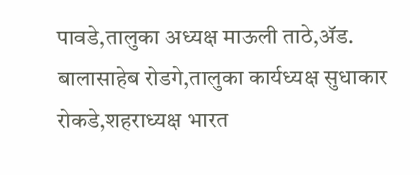पावडे,तालुका अध्यक्ष माऊली ताठे,ॲड. बालासाहेब रोडगे,तालुका कार्यध्यक्ष सुधाकार रोकडे,शहराध्यक्ष भारत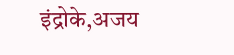इंद्रोके,अजय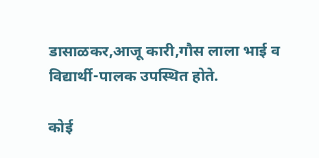डासाळकर,आजू कारी,गौस लाला भाई व विद्यार्थी-पालक उपस्थित होते.

कोई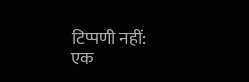टिप्पणी नहीं:
एक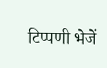टिप्पणी भेजें